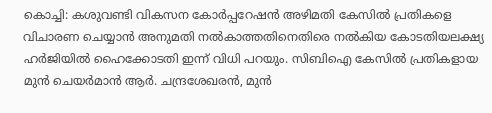കൊച്ചി: കശുവണ്ടി വികസന കോർപ്പറേഷൻ അഴിമതി കേസിൽ പ്രതികളെ വിചാരണ ചെയ്യാൻ അനുമതി നൽകാത്തതിനെതിരെ നൽകിയ കോടതിയലക്ഷ്യ ഹർജിയിൽ ഹൈക്കോടതി ഇന്ന് വിധി പറയും. സിബിഐ കേസിൽ പ്രതികളായ മുൻ ചെയർമാൻ ആർ. ചന്ദ്രശേഖരൻ, മുൻ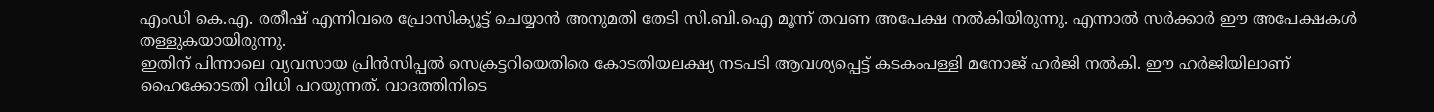എംഡി കെ.എ. രതീഷ് എന്നിവരെ പ്രോസിക്യൂട്ട് ചെയ്യാൻ അനുമതി തേടി സി.ബി.ഐ മൂന്ന് തവണ അപേക്ഷ നൽകിയിരുന്നു. എന്നാൽ സർക്കാർ ഈ അപേക്ഷകൾ തള്ളുകയായിരുന്നു.
ഇതിന് പിന്നാലെ വ്യവസായ പ്രിൻസിപ്പൽ സെക്രട്ടറിയെതിരെ കോടതിയലക്ഷ്യ നടപടി ആവശ്യപ്പെട്ട് കടകംപള്ളി മനോജ് ഹർജി നൽകി. ഈ ഹർജിയിലാണ് ഹൈക്കോടതി വിധി പറയുന്നത്. വാദത്തിനിടെ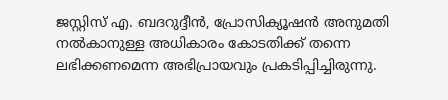ജസ്റ്റിസ് എ. ബദറുദ്ദീൻ, പ്രോസിക്യൂഷൻ അനുമതി നൽകാനുള്ള അധികാരം കോടതിക്ക് തന്നെ ലഭിക്കണമെന്ന അഭിപ്രായവും പ്രകടിപ്പിച്ചിരുന്നു.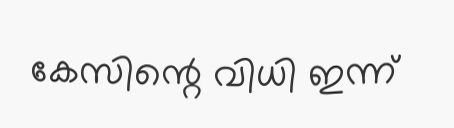കേസിന്റെ വിധി ഇന്ന്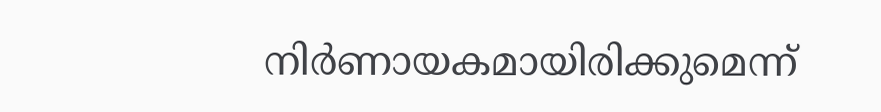നിർണായകമായിരിക്കുമെന്ന്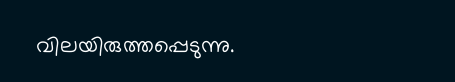വിലയിരുത്തപ്പെടുന്നു.